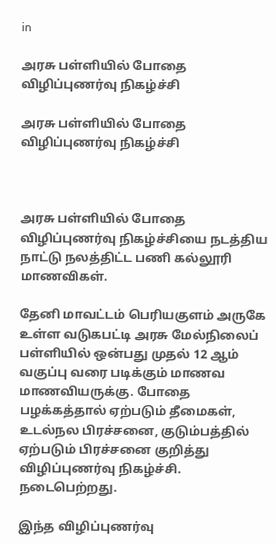in

அரசு பள்ளியில் போதை விழிப்புணர்வு நிகழ்ச்சி

அரசு பள்ளியில் போதை விழிப்புணர்வு நிகழ்ச்சி



அரசு பள்ளியில் போதை விழிப்புணர்வு நிகழ்ச்சியை நடத்திய நாட்டு நலத்திட்ட பணி கல்லூரி மாணவிகள்.

தேனி மாவட்டம் பெரியகுளம் அருகே உள்ள வடுகபட்டி அரசு மேல்நிலைப் பள்ளியில் ஒன்பது முதல் 12 ஆம் வகுப்பு வரை படிக்கும் மாணவ மாணவியருக்கு. போதை பழக்கத்தால் ஏற்படும் தீமைகள், உடல்நல பிரச்சனை, குடும்பத்தில் ஏற்படும் பிரச்சனை குறித்து விழிப்புணர்வு நிகழ்ச்சி. நடைபெற்றது.

இந்த விழிப்புணர்வு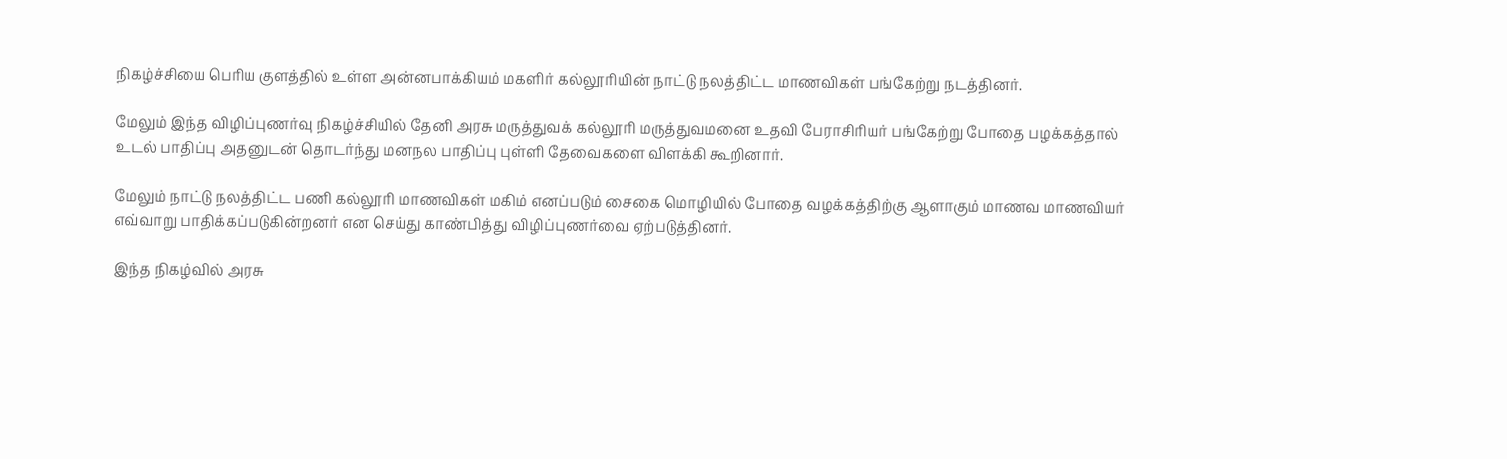நிகழ்ச்சியை பெரிய குளத்தில் உள்ள அன்னபாக்கியம் மகளிர் கல்லூரியின் நாட்டு நலத்திட்ட மாணவிகள் பங்கேற்று நடத்தினர்.

மேலும் இந்த விழிப்புணர்வு நிகழ்ச்சியில் தேனி அரசு மருத்துவக் கல்லூரி மருத்துவமனை உதவி பேராசிரியர் பங்கேற்று போதை பழக்கத்தால் உடல் பாதிப்பு அதனுடன் தொடர்ந்து மனநல பாதிப்பு புள்ளி தேவைகளை விளக்கி கூறினார்.

மேலும் நாட்டு நலத்திட்ட பணி கல்லூரி மாணவிகள் மகிம் எனப்படும் சைகை மொழியில் போதை வழக்கத்திற்கு ஆளாகும் மாணவ மாணவியர் எவ்வாறு பாதிக்கப்படுகின்றனர் என செய்து காண்பித்து விழிப்புணர்வை ஏற்படுத்தினர்.

இந்த நிகழ்வில் அரசு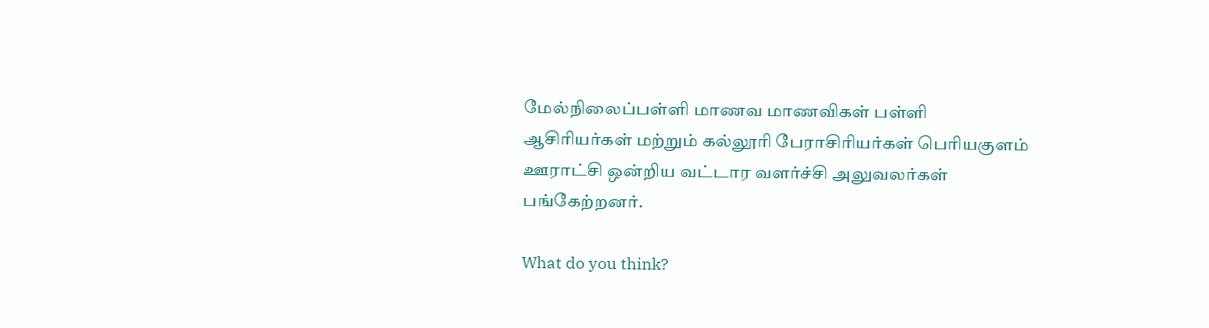மேல்நிலைப்பள்ளி மாணவ மாணவிகள் பள்ளி ஆசிரியர்கள் மற்றும் கல்லூரி பேராசிரியர்கள் பெரியகுளம் ஊராட்சி ஒன்றிய வட்டார வளர்ச்சி அலுவலர்கள் பங்கேற்றனர்.

What do you think?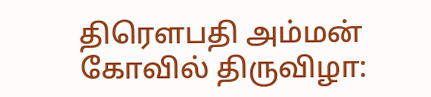திரௌபதி அம்மன் கோவில் திருவிழா: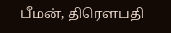பீமன், திரௌபதி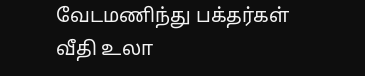வேடமணிந்து பக்தர்கள் வீதி உலா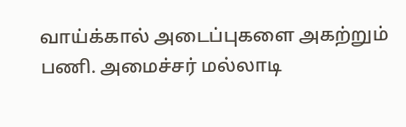வாய்க்கால் அடைப்புகளை அகற்றும் பணி. அமைச்சர் மல்லாடி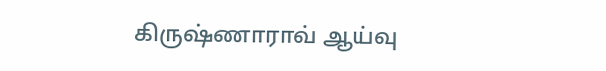கிருஷ்ணாராவ் ஆய்வு